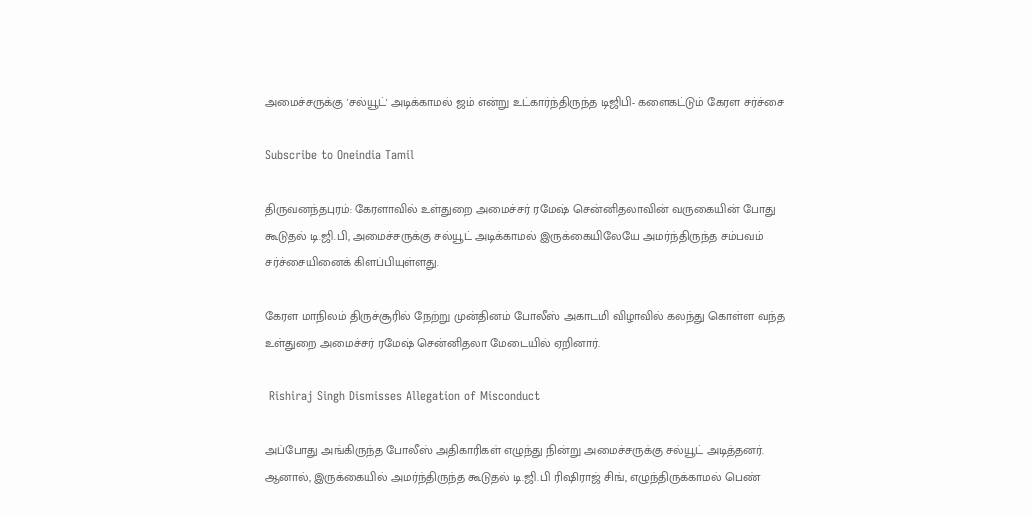அமைச்சருக்கு 'சல்யூட்' அடிக்காமல் ஜம் என்று உட்கார்ந்திருந்த டிஜிபி- களைகட்டும் கேரள சர்ச்சை

Subscribe to Oneindia Tamil

திருவனந்தபுரம்: கேரளாவில் உள்துறை அமைச்சர் ரமேஷ் சென்னிதலாவின் வருகையின் போது கூடுதல் டி.ஜி.பி, அமைச்சருக்கு சல்யூட் அடிக்காமல் இருக்கையிலேயே அமர்ந்திருந்த சம்பவம் சர்ச்சையினைக் கிளப்பியுள்ளது.

கேரள மாநிலம் திருச்சூரில் நேற்று முன்தினம் போலீஸ் அகாடமி விழாவில் கலந்து கொள்ள வந்த உள்துறை அமைச்சர் ரமேஷ் சென்னிதலா மேடையில் ஏறினார்.

 Rishiraj Singh Dismisses Allegation of Misconduct

அப்போது அங்கிருந்த போலீஸ் அதிகாரிகள் எழுந்து நின்று அமைச்சருக்கு சல்யூட் அடித்தனர். ஆனால், இருக்கையில் அமர்ந்திருந்த கூடுதல் டி.ஜி.பி ரிஷிராஜ் சிங், எழுந்திருக்காமல் பெண்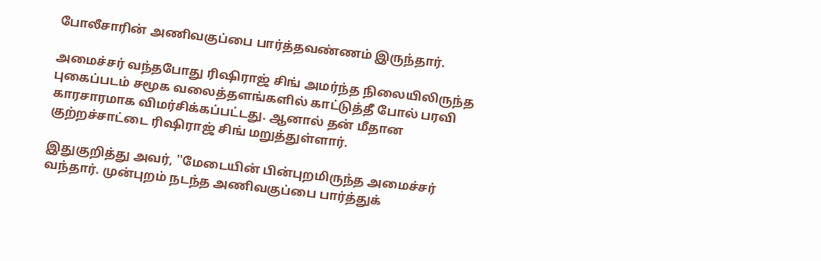போலீசாரின் அணிவகுப்பை பார்த்தவண்ணம் இருந்தார்.

அமைச்சர் வந்தபோது ரிஷிராஜ் சிங் அமர்ந்த நிலையிலிருந்த புகைப்படம் சமூக வலைத்தளங்களில் காட்டுத்தீ போல் பரவி காரசாரமாக விமர்சிக்கப்பட்டது. ஆனால் தன் மீதான குற்றச்சாட்டை ரிஷிராஜ் சிங் மறுத்துள்ளார்.

இதுகுறித்து அவர், ''மேடையின் பின்புறமிருந்த அமைச்சர் வந்தார். முன்புறம் நடந்த அணிவகுப்பை பார்த்துக்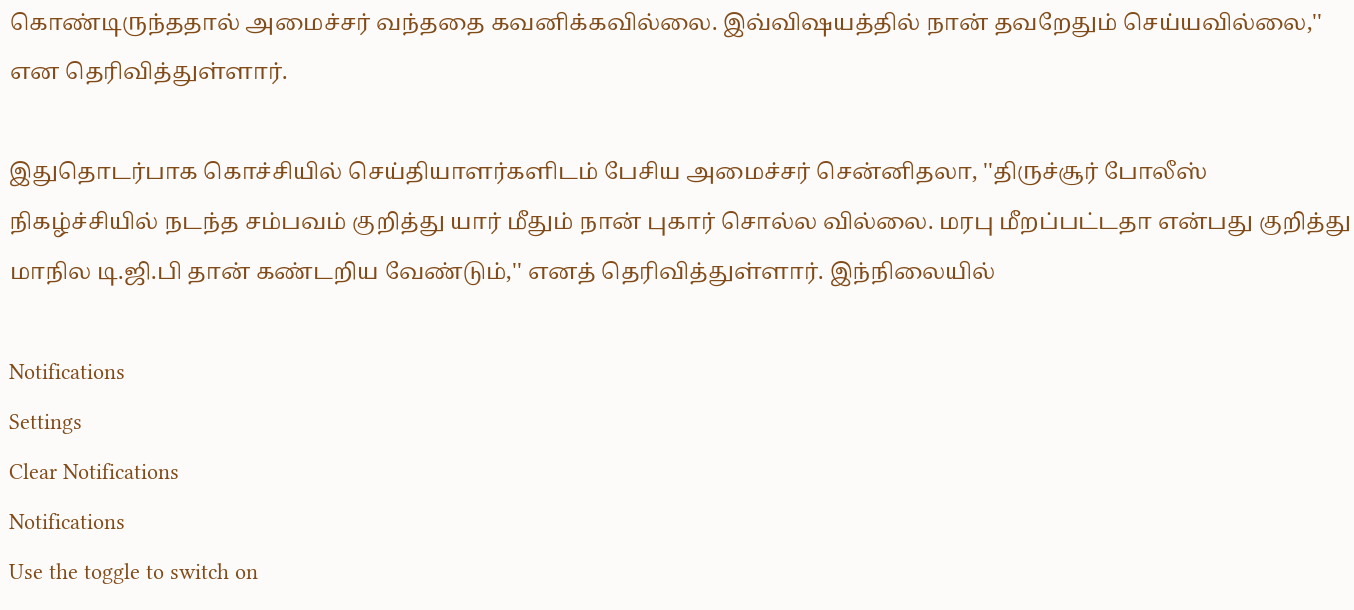கொண்டிருந்ததால் அமைச்சர் வந்ததை கவனிக்கவில்லை. இவ்விஷயத்தில் நான் தவறேதும் செய்யவில்லை,'' என தெரிவித்துள்ளார்.

இதுதொடர்பாக கொச்சியில் செய்தியாளர்களிடம் பேசிய அமைச்சர் சென்னிதலா, ''திருச்சூர் போலீஸ் நிகழ்ச்சியில் நடந்த சம்பவம் குறித்து யார் மீதும் நான் புகார் சொல்ல வில்லை. மரபு மீறப்பட்டதா என்பது குறித்து மாநில டி.ஜி.பி தான் கண்டறிய வேண்டும்,'' எனத் தெரிவித்துள்ளார். இந்நிலையில்

Notifications
Settings
Clear Notifications
Notifications
Use the toggle to switch on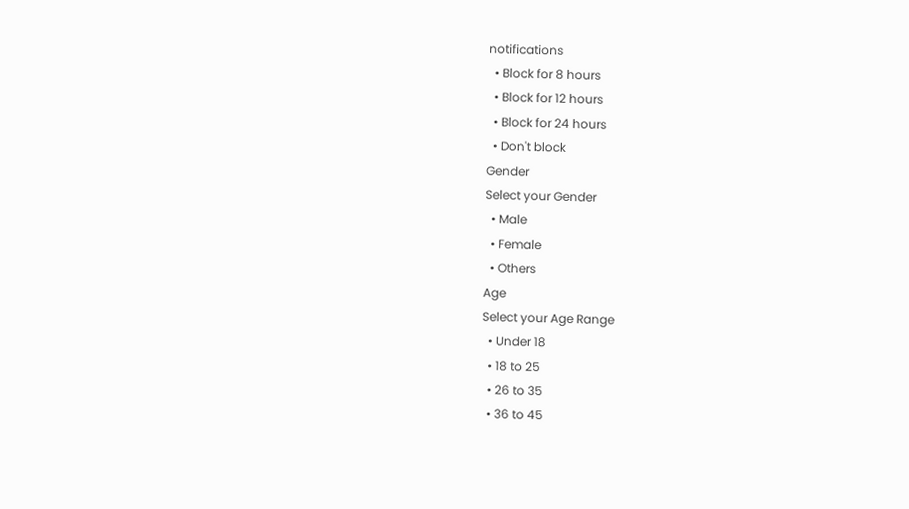notifications
  • Block for 8 hours
  • Block for 12 hours
  • Block for 24 hours
  • Don't block
Gender
Select your Gender
  • Male
  • Female
  • Others
Age
Select your Age Range
  • Under 18
  • 18 to 25
  • 26 to 35
  • 36 to 45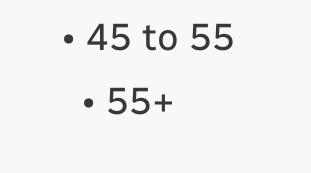• 45 to 55
  • 55+